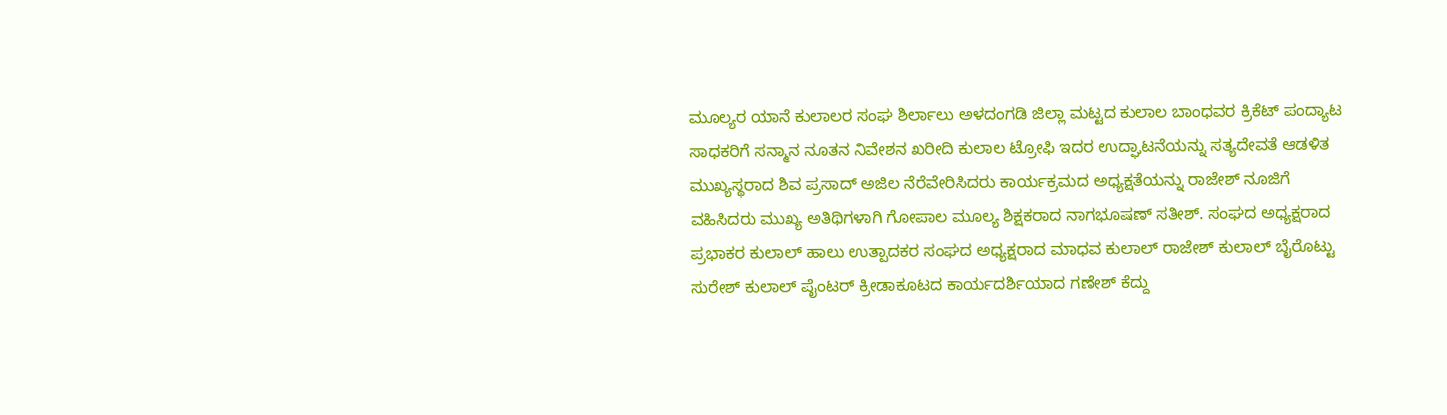ಮೂಲ್ಯರ ಯಾನೆ ಕುಲಾಲರ ಸಂಘ ಶಿರ್ಲಾಲು ಅಳದಂಗಡಿ ಜಿಲ್ಲಾ ಮಟ್ಟದ ಕುಲಾಲ ಬಾಂಧವರ ಕ್ರಿಕೆಟ್ ಪಂದ್ಯಾಟ ಸಾಧಕರಿಗೆ ಸನ್ಮಾನ ನೂತನ ನಿವೇಶನ ಖರೀದಿ ಕುಲಾಲ ಟ್ರೋಫಿ ಇದರ ಉದ್ಘಾಟನೆಯನ್ನು ಸತ್ಯದೇವತೆ ಆಡಳಿತ ಮುಖ್ಯಸ್ಥರಾದ ಶಿವ ಪ್ರಸಾದ್ ಅಜಿಲ ನೆರೆವೇರಿಸಿದರು ಕಾರ್ಯಕ್ರಮದ ಅಧ್ಯಕ್ಷತೆಯನ್ನು ರಾಜೇಶ್ ನೂಜಿಗೆ ವಹಿಸಿದರು ಮುಖ್ಯ ಅತಿಥಿಗಳಾಗಿ ಗೋಪಾಲ ಮೂಲ್ಯ ಶಿಕ್ಷಕರಾದ ನಾಗಭೂಷಣ್ ಸತೀಶ್. ಸಂಘದ ಅಧ್ಯಕ್ಷರಾದ ಪ್ರಭಾಕರ ಕುಲಾಲ್ ಹಾಲು ಉತ್ಪಾದಕರ ಸಂಘದ ಅಧ್ಯಕ್ಷರಾದ ಮಾಧವ ಕುಲಾಲ್ ರಾಜೇಶ್ ಕುಲಾಲ್ ಬೈರೊಟ್ಟು ಸುರೇಶ್ ಕುಲಾಲ್ ಪೈಂಟರ್ ಕ್ರೀಡಾಕೂಟದ ಕಾರ್ಯದರ್ಶಿಯಾದ ಗಣೇಶ್ ಕೆದ್ದು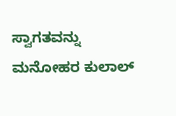ಸ್ವಾಗತವನ್ನು ಮನೋಹರ ಕುಲಾಲ್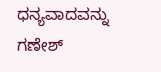ಧನ್ಯವಾದವನ್ನು ಗಣೇಶ್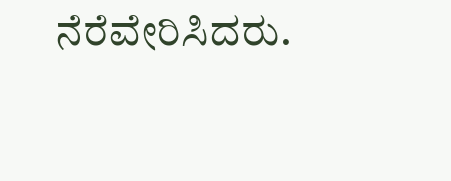ನೆರೆವೇರಿಸಿದರು.